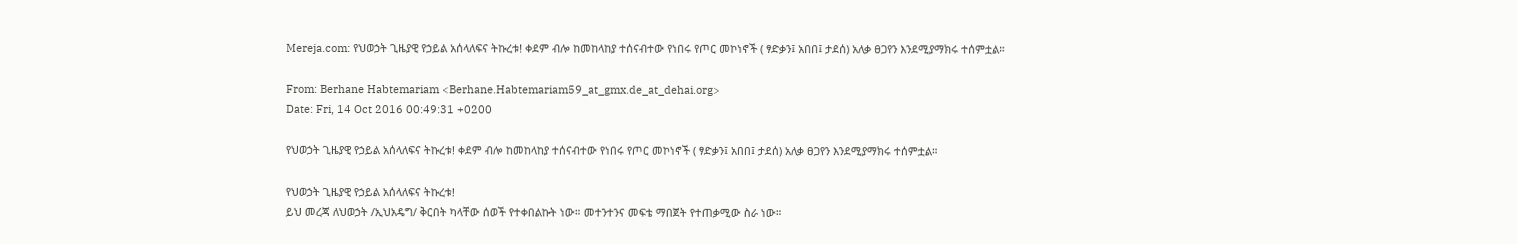Mereja.com: የህወኃት ጊዜያዊ የኃይል አሰላለፍና ትኩረቱ! ቀደም ብሎ ከመከላከያ ተሰናብተው የነበሩ የጦር መኮነኖች ( ፃድቃን፤ አበበ፤ ታደሰ) አለቃ ፀጋየን እንደሚያማክሩ ተሰምቷል።

From: Berhane Habtemariam <Berhane.Habtemariam59_at_gmx.de_at_dehai.org>
Date: Fri, 14 Oct 2016 00:49:31 +0200

የህወኃት ጊዜያዊ የኃይል አሰላለፍና ትኩረቱ! ቀደም ብሎ ከመከላከያ ተሰናብተው የነበሩ የጦር መኮነኖች ( ፃድቃን፤ አበበ፤ ታደሰ) አለቃ ፀጋየን እንደሚያማክሩ ተሰምቷል።

የህወኃት ጊዜያዊ የኃይል አሰላለፍና ትኩረቱ!
ይህ መረጃ ለህወኃት /ኢህአዴግ/ ቅርበት ካላቸው ሰወች የተቀበልኩት ነው። መተንተንና መፍቴ ማበጀት የተጠቃሚው ስራ ነው።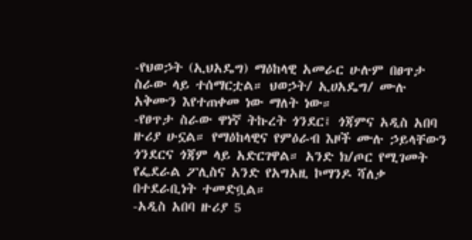-የህወኃት (ኢህአዴግ) ማዕከላዊ አመራር ሁሉም በፀጥታ ስራው ላይ ተሰማርቷል። ህወኃት/ ኢሀአዴግ/ ሙሉ አቅሙን እየተጠቀመ ነው ማለት ነው።
-የፀጥታ ስራው ዋነኛ ትኩረት ጎንደር፤ ጎጃምና አዲስ አበባ ዙሪያ ሁኗል። የማዕከላዊና የምዕራብ እዞች ሙሉ ኃይላቸውን ጎንደርና ጎጃም ላይ አድርገዋል። አንድ ክ/ጦር የሚገመት የፌደራል ፖሊስና አንድ የአግአዚ ኮማንዶ ሻለቃ በተደራቢነት ተመድቧል።
-አዲስ አበባ ዙሪያ 5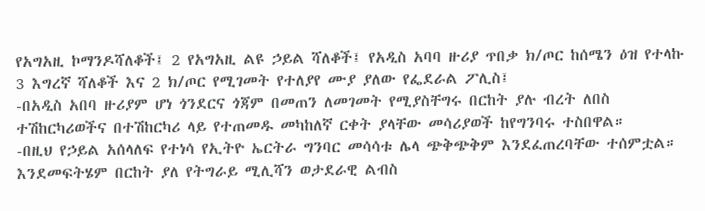የአግአዚ ኮማንዶሻለቆች፤ 2 የአግአዚ ልዩ ኃይል ሻለቆች፤ የአዲስ አባባ ዙሪያ ጥበቃ ክ/ጦር ከሰሜን ዕዝ የተላኩ 3 እግረኛ ሻለቆች እና 2 ክ/ጦር የሚገመት የተለያየ ሙያ ያለው የፌደራል ፖሊስ፤
-በአዲስ አበባ ዙሪያም ሆነ ጎንደርና ጎጃም በመጠን ለመገመት የሚያስቸግሩ በርከት ያሉ ብረት ለበስ ተሽከርካሪወችና በተሽከርካሪ ላይ የተጠመዱ መካከለኛ ርቀት ያላቸው መሳሪያወች ከየግንባሩ ተስበዋል።
-በዚህ የኃይል አሰላለፍ የተነሳ የኢትዮ ኤርትራ ግንባር መሳሳቱ ሌላ ጭቅጭቅም እንደፈጠረባቸው ተሰምቷል። እንደመፍትሄም በርከት ያለ የትግራይ ሚሊሻን ወታደራዊ ልብስ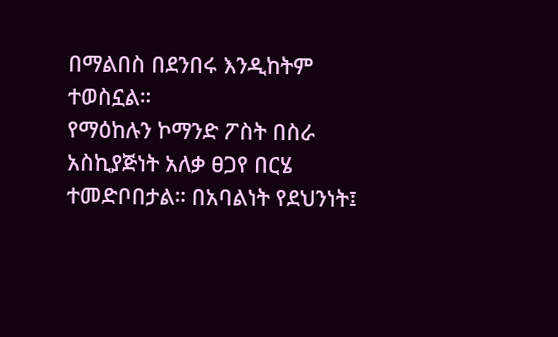በማልበስ በደንበሩ እንዲከትም ተወስኗል።
የማዕከሉን ኮማንድ ፖስት በስራ አስኪያጅነት አለቃ ፀጋየ በርሄ ተመድቦበታል። በአባልነት የደህንነት፤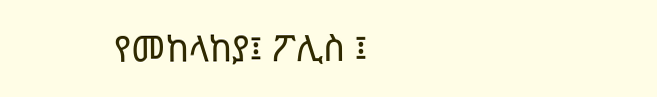የመከላከያ፤ ፖሊስ ፤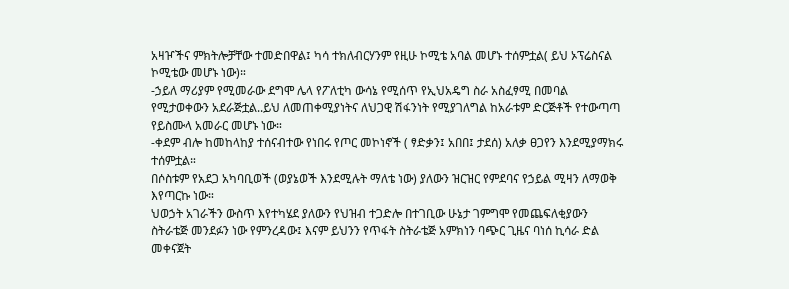አዛዦችና ምክትሎቻቸው ተመድበዋል፤ ካሳ ተክለብርሃንም የዚሁ ኮሚቴ አባል መሆኑ ተሰምቷል( ይህ ኦፕሬስናል ኮሚቴው መሆኑ ነው)።
-ኃይለ ማሪያም የሚመራው ደግሞ ሌላ የፖለቲካ ውሳኔ የሚሰጥ የኢህአዴግ ስራ አስፈፃሚ በመባል የሚታወቀውን አደራጅቷል..ይህ ለመጠቀሚያነትና ለህጋዊ ሽፋንነት የሚያገለግል ከአራቱም ድርጅቶች የተውጣጣ የይስሙላ አመራር መሆኑ ነው።
-ቀደም ብሎ ከመከላከያ ተሰናብተው የነበሩ የጦር መኮነኖች ( ፃድቃን፤ አበበ፤ ታደሰ) አለቃ ፀጋየን እንደሚያማክሩ ተሰምቷል።
በሶስቱም የአደጋ አካባቢወች (ወያኔወች እንደሚሉት ማለቴ ነው) ያለውን ዝርዝር የምደባና የኃይል ሚዛን ለማወቅ እየጣርኩ ነው።
ህወኃት አገራችን ውስጥ እየተካሄደ ያለውን የህዝብ ተጋድሎ በተገቢው ሁኔታ ገምግሞ የመጨፍለቂያውን ስትራቴጅ መንደፉን ነው የምንረዳው፤ እናም ይህንን የጥፋት ስትራቴጅ አምክነን ባጭር ጊዜና ባነሰ ኪሳራ ድል መቀናጀት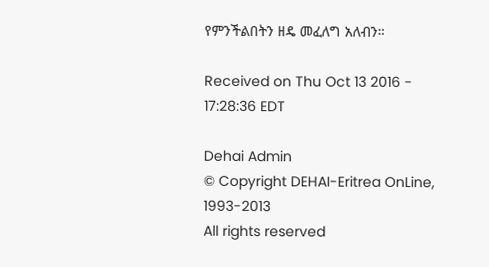የምንችልበትን ዘዴ መፈለግ አለብን።

Received on Thu Oct 13 2016 - 17:28:36 EDT

Dehai Admin
© Copyright DEHAI-Eritrea OnLine, 1993-2013
All rights reserved